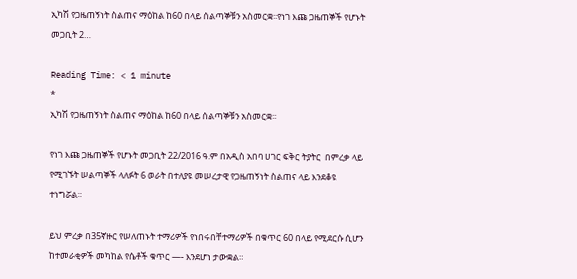ኢካሽ የጋዜጠኝነት ስልጠና ማዕከል ከ60 በላይ ሰልጣኞቹን አስመርቋ፡፡የነገ እጩ ጋዜጠኞች የሆኑት መጋቢት 2…

Reading Time: < 1 minute
*
ኢካሽ የጋዜጠኝነት ስልጠና ማዕከል ከ60 በላይ ሰልጣኞቹን አስመርቋ፡፡

የነገ እጩ ጋዜጠኞች የሆኑት መጋቢት 22/2016 ዓ.ም በአዲስ አበባ ሀገር ፍቅር ትያትር  በምረቃ ላይ የሚገኙት ሠልጣኞች ላለፉት 6 ወራት በተለያዩ መሠረታዊ የጋዜጠኝነት ስልጠና ላይ እንደቆዩ ተነግሯል።

ይህ ምረቃ በ35ኛዙር የሠለጠኑት ተማሪዎች የነበሩበቸተማሪዎች በቁጥር 60 በላይ የሚደርሱ ሲሆን ከተመራቂዎች መካከል የሴቶች ቁጥር —- እንደሆነ ታውቋል።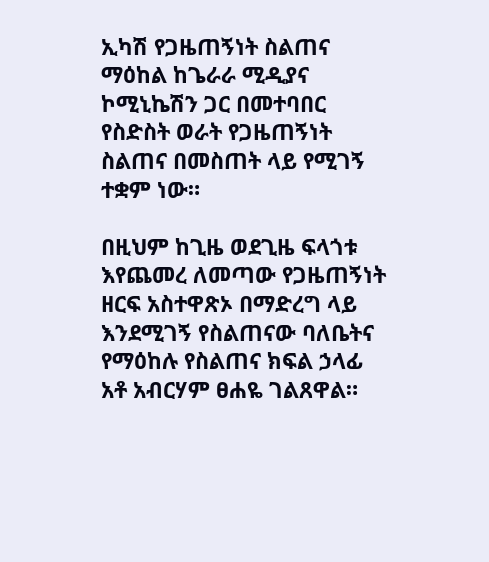ኢካሽ የጋዜጠኝነት ስልጠና ማዕከል ከጌራራ ሚዲያና ኮሚኒኬሽን ጋር በመተባበር የስድስት ወራት የጋዜጠኝነት ስልጠና በመስጠት ላይ የሚገኝ ተቋም ነው።

በዚህም ከጊዜ ወደጊዜ ፍላጎቱ እየጨመረ ለመጣው የጋዜጠኝነት ዘርፍ አስተዋጽኦ በማድረግ ላይ እንደሚገኝ የስልጠናው ባለቤትና የማዕከሉ የስልጠና ክፍል ኃላፊ አቶ አብርሃም ፀሐዬ ገልጸዋል።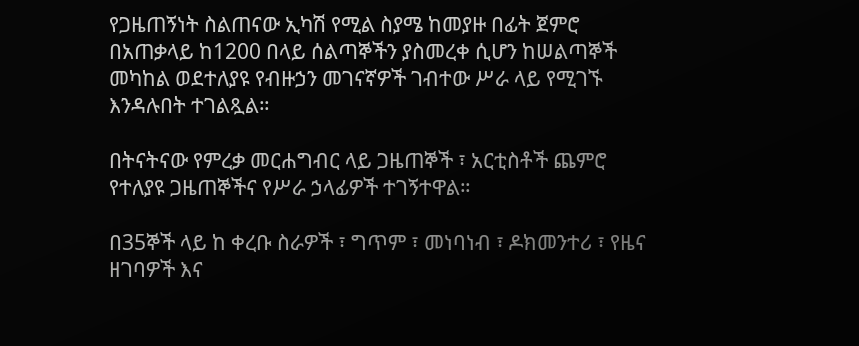የጋዜጠኝነት ስልጠናው ኢካሽ የሚል ስያሜ ከመያዙ በፊት ጀምሮ በአጠቃላይ ከ1200 በላይ ሰልጣኞችን ያስመረቀ ሲሆን ከሠልጣኞች መካከል ወደተለያዩ የብዙኃን መገናኛዎች ገብተው ሥራ ላይ የሚገኙ እንዳሉበት ተገልጿል።

በትናትናው የምረቃ መርሐግብር ላይ ጋዜጠኞች ፣ አርቲስቶች ጨምሮ የተለያዩ ጋዜጠኞችና የሥራ ኃላፊዎች ተገኝተዋል።

በ35ኞች ላይ ከ ቀረቡ ስራዎች ፣ ግጥም ፣ መነባነብ ፣ ዶክመንተሪ ፣ የዜና ዘገባዎች እና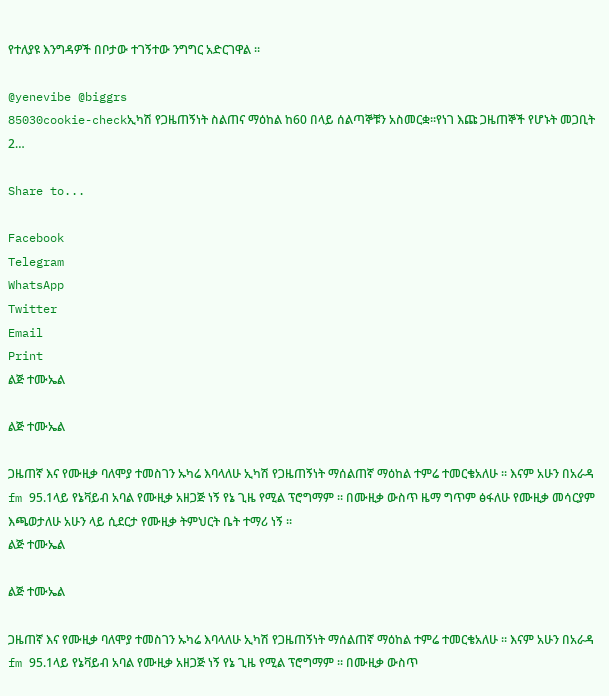የተለያዩ እንግዳዎች በቦታው ተገኝተው ንግግር አድርገዋል ፡፡

@yenevibe @biggrs
85030cookie-checkኢካሽ የጋዜጠኝነት ስልጠና ማዕከል ከ60 በላይ ሰልጣኞቹን አስመርቋ፡፡የነገ እጩ ጋዜጠኞች የሆኑት መጋቢት 2…

Share to...

Facebook
Telegram
WhatsApp
Twitter
Email
Print
ልጅ ተሙኤል

ልጅ ተሙኤል

ጋዜጠኛ እና የሙዚቃ ባለሞያ ተመስገን ኡካሬ እባላለሁ ኢካሽ የጋዜጠኝነት ማሰልጠኛ ማዕከል ተምሬ ተመርቄአለሁ ፡፡ እናም አሁን በአራዳ fm 95.1ላይ የኔቫይብ አባል የሙዚቃ አዘጋጅ ነኝ የኔ ጊዜ የሚል ፕሮግማም ፡፡ በሙዚቃ ውስጥ ዜማ ግጥም ፅፋለሁ የሙዚቃ መሳርያም እጫወታለሁ አሁን ላይ ሲደርታ የሙዚቃ ትምህርት ቤት ተማሪ ነኝ ፡፡
ልጅ ተሙኤል

ልጅ ተሙኤል

ጋዜጠኛ እና የሙዚቃ ባለሞያ ተመስገን ኡካሬ እባላለሁ ኢካሽ የጋዜጠኝነት ማሰልጠኛ ማዕከል ተምሬ ተመርቄአለሁ ፡፡ እናም አሁን በአራዳ fm 95.1ላይ የኔቫይብ አባል የሙዚቃ አዘጋጅ ነኝ የኔ ጊዜ የሚል ፕሮግማም ፡፡ በሙዚቃ ውስጥ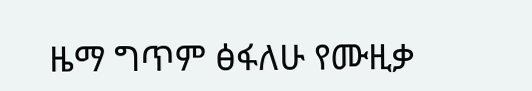ዜማ ግጥም ፅፋለሁ የሙዚቃ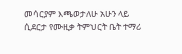መሳርያም እጫወታለሁ አሁን ላይ ሲደርታ የሙዚቃ ትምህርት ቤት ተማሪ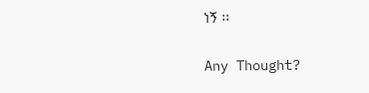ነኝ ፡፡

Any Thought?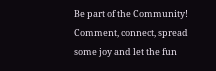Be part of the Community! Comment, connect, spread some joy and let the fun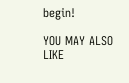begin!

YOU MAY ALSO LIKE